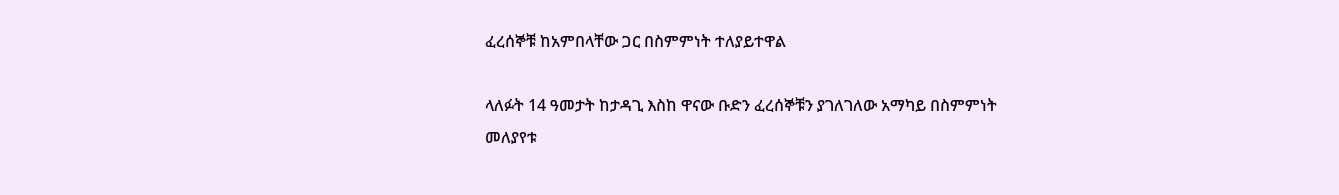ፈረሰኞቹ ከአምበላቸው ጋር በስምምነት ተለያይተዋል

ላለፉት 14 ዓመታት ከታዳጊ እስከ ዋናው ቡድን ፈረሰኞቹን ያገለገለው አማካይ በስምምነት መለያየቱ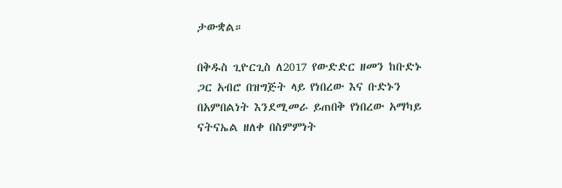ታውቋል።

በቅዱስ ጊዮርጊስ ለ2017 የውድድር ዘመን ከቡድኑ ጋር አብሮ በዝግጅት ላይ የነበረው እና ቡድኑን በአምበልነት እንደሚመራ ይጠበቅ የነበረው አማካይ ናትናኤል ዘለቀ በስምምነት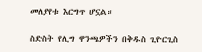መለያየቱ እርግጥ ሆኗል።

ስድስት የሊግ ዋንጫዎችን በቅዱስ ጊዮርጊስ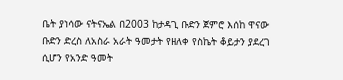ቤት ያነሳው ናትናኤል በ2003 ከታዳጊ ቡድን ጀምሮ እሰከ ዋናው ቡድን ድረስ ለአስራ አራት ዓመታት የዘለቀ የስኬት ቆይታን ያደረገ ሲሆን የአንድ ዓመት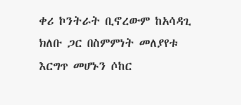ቀሪ ኮንትራት ቢኖረውም ከአሳዳጊ ክለቡ ጋር በስምምነት መለያየቱ እርግጥ መሆኑን ሶከር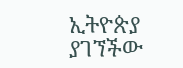ኢትዮጵያ ያገኘችው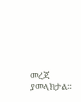መረጃ ያመላክታል።